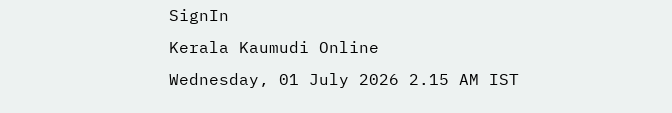SignIn
Kerala Kaumudi Online
Wednesday, 01 July 2026 2.15 AM IST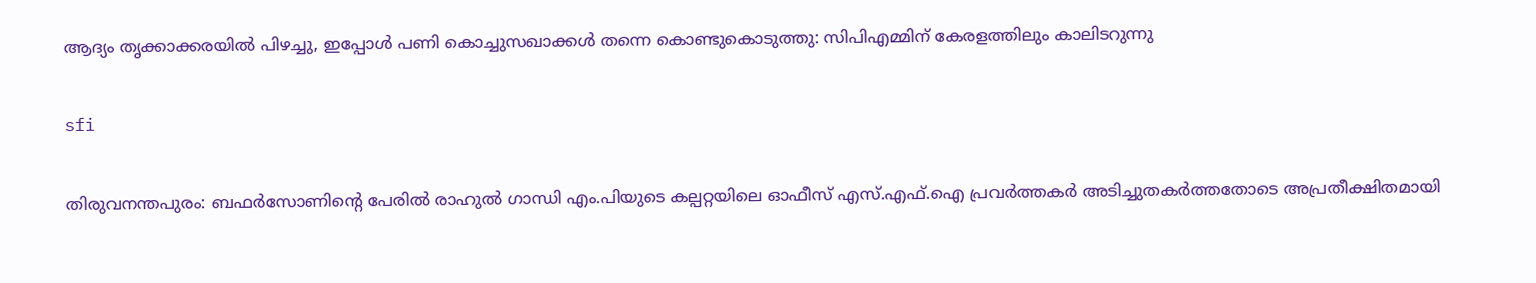ആദ്യം തൃക്കാക്കരയിൽ പിഴച്ചു, ഇപ്പോൾ പണി കൊച്ചുസഖാക്കൾ തന്നെ കൊണ്ടുകൊടുത്തു: സിപിഎമ്മിന് കേരളത്തിലും കാലിടറുന്നു

sfi

തിരുവനന്തപുരം: ബഫർസോണിന്റെ പേരിൽ രാഹുൽ ഗാന്ധി എം.പിയുടെ കല്പറ്റയിലെ ഓഫീസ് എസ്.എഫ്.ഐ പ്രവർത്തകർ അടിച്ചുതകർത്തതോടെ അപ്രതീക്ഷിതമായി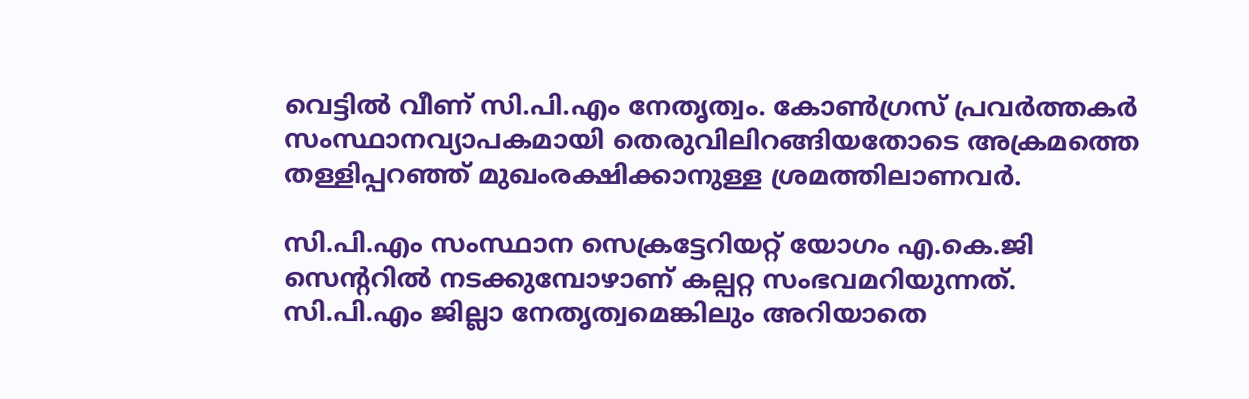വെട്ടിൽ വീണ് സി.പി.എം നേതൃത്വം. കോൺഗ്രസ് പ്രവർത്തകർ സംസ്ഥാനവ്യാപകമായി തെരുവിലിറങ്ങിയതോടെ അക്രമത്തെ തള്ളിപ്പറഞ്ഞ് മുഖംരക്ഷിക്കാനുള്ള ശ്രമത്തിലാണവർ.

സി.പി.എം സംസ്ഥാന സെക്രട്ടേറിയറ്റ് യോഗം എ.കെ.ജി സെന്ററിൽ നടക്കുമ്പോഴാണ് കല്പറ്റ സംഭവമറിയുന്നത്. സി.പി.എം ജില്ലാ നേതൃത്വമെങ്കിലും അറിയാതെ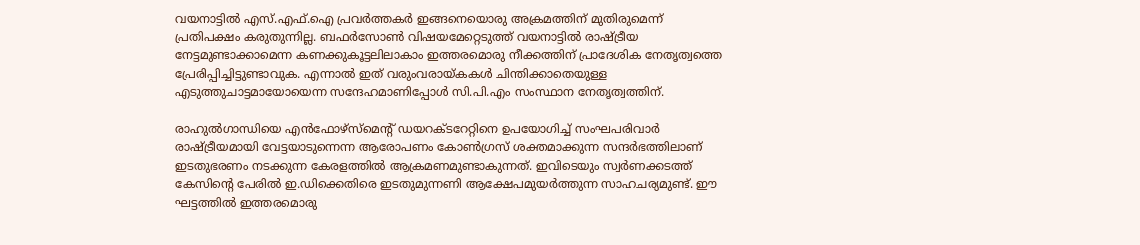വയനാട്ടിൽ എസ്.എഫ്.ഐ പ്രവർത്തകർ ഇങ്ങനെയൊരു അക്രമത്തിന് മുതിരുമെന്ന് പ്രതിപക്ഷം കരുതുന്നില്ല. ബഫർസോൺ വിഷയമേറ്റെടുത്ത് വയനാട്ടിൽ രാഷ്ട്രീയ നേട്ടമുണ്ടാക്കാമെന്ന കണക്കുകൂട്ടലിലാകാം ഇത്തരമൊരു നീക്കത്തിന് പ്രാദേശിക നേതൃത്വത്തെ പ്രേരിപ്പിച്ചിട്ടുണ്ടാവുക. എന്നാൽ ഇത് വരുംവരായ്കകൾ ചിന്തിക്കാതെയുള്ള എടുത്തുചാട്ടമായോയെന്ന സന്ദേഹമാണിപ്പോൾ സി.പി.എം സംസ്ഥാന നേതൃത്വത്തിന്.

രാഹുൽഗാന്ധിയെ എൻഫോഴ്സ്‌മെന്റ് ഡയറക്ടറേറ്റിനെ ഉപയോഗിച്ച് സംഘപരിവാർ രാഷ്ട്രീയമായി വേട്ടയാടുന്നെന്ന ആരോപണം കോൺഗ്രസ് ശക്തമാക്കുന്ന സന്ദർഭത്തിലാണ് ഇടതുഭരണം നടക്കുന്ന കേരളത്തിൽ ആക്രമണമുണ്ടാകുന്നത്. ഇവിടെയും സ്വർണക്കടത്ത് കേസിന്റെ പേരിൽ ഇ.ഡിക്കെതിരെ ഇടതുമുന്നണി ആക്ഷേപമുയർത്തുന്ന സാഹചര്യമുണ്ട്. ഈ ഘട്ടത്തിൽ ഇത്തരമൊരു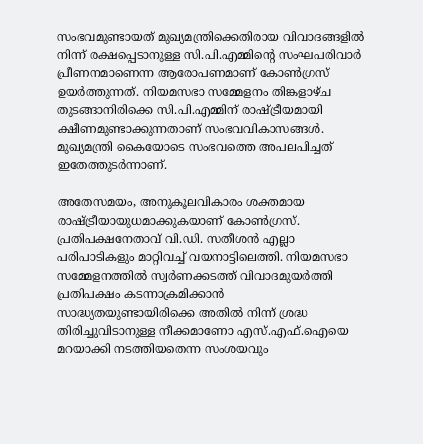സംഭവമുണ്ടായത് മുഖ്യമന്ത്രിക്കെതിരായ വിവാദങ്ങളിൽ നിന്ന് രക്ഷപ്പെടാനുള്ള സി.പി.എമ്മിന്റെ സംഘപരിവാർ പ്രീണനമാണെന്ന ആരോപണമാണ് കോൺഗ്രസ് ഉയർത്തുന്നത്. നിയമസഭാ സമ്മേളനം തിങ്കളാഴ്ച തുടങ്ങാനിരിക്കെ സി.പി.എമ്മിന് രാഷ്ട്രീയമായി ക്ഷീണമുണ്ടാക്കുന്നതാണ് സംഭവവികാസങ്ങൾ. മുഖ്യമന്ത്രി കൈയോടെ സംഭവത്തെ അപലപിച്ചത് ഇതേത്തുടർന്നാണ്.

അതേസമയം, അനുകൂലവികാരം ശക്തമായ രാഷ്ട്രീയായുധമാക്കുകയാണ് കോൺഗ്രസ്. പ്രതിപക്ഷനേതാവ് വി.ഡി. സതീശൻ എല്ലാ പരിപാടികളും മാറ്റിവച്ച് വയനാട്ടിലെത്തി. നിയമസഭാ സമ്മേളനത്തിൽ സ്വർണക്കടത്ത് വിവാദമുയർത്തി പ്രതിപക്ഷം കടന്നാക്രമിക്കാൻ സാദ്ധ്യതയുണ്ടായിരിക്കെ അതിൽ നിന്ന് ശ്രദ്ധ തിരിച്ചുവിടാനുള്ള നീക്കമാണോ എസ്.എഫ്.ഐയെ മറയാക്കി നടത്തിയതെന്ന സംശയവും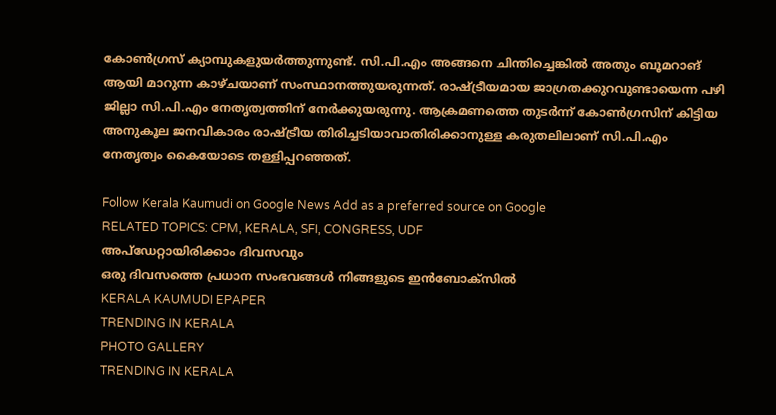കോൺഗ്രസ് ക്യാമ്പുകളുയർത്തുന്നുണ്ട്. സി.പി.എം അങ്ങനെ ചിന്തിച്ചെങ്കിൽ അതും ബൂമറാങ് ആയി മാറുന്ന കാഴ്ചയാണ് സംസ്ഥാനത്തുയരുന്നത്. രാഷ്ട്രീയമായ ജാഗ്രതക്കുറവുണ്ടായെന്ന പഴി ജില്ലാ സി.പി.എം നേതൃത്വത്തിന് നേർക്കുയരുന്നു. ആക്രമണത്തെ തുടർന്ന് കോൺഗ്രസിന് കിട്ടിയ അനുകൂല ജനവികാരം രാഷ്ട്രീയ തിരിച്ചടിയാവാതിരിക്കാനുള്ള കരുതലിലാണ് സി.പി.എം നേതൃത്വം കൈയോടെ തള്ളിപ്പറഞ്ഞത്.

Follow Kerala Kaumudi on Google News Add as a preferred source on Google
RELATED TOPICS: CPM, KERALA, SFI, CONGRESS, UDF
അപ്ഡേറ്റായിരിക്കാം ദിവസവും
ഒരു ദിവസത്തെ പ്രധാന സംഭവങ്ങൾ നിങ്ങളുടെ ഇൻബോക്സിൽ
KERALA KAUMUDI EPAPER
TRENDING IN KERALA
PHOTO GALLERY
TRENDING IN KERALA